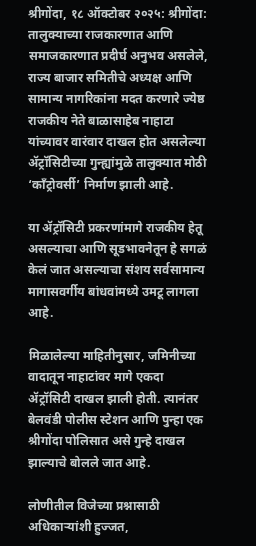श्रीगोंदा, १८ ऑक्टोबर २०२५: श्रीगोंदा:
तालुक्याच्या राजकारणात आणि समाजकारणात प्रदीर्घ अनुभव असलेले, राज्य बाजार समितीचे अध्यक्ष आणि सामान्य नागरिकांना मदत करणारे ज्येष्ठ राजकीय नेते बाळासाहेब नाहाटा यांच्यावर वारंवार दाखल होत असलेल्या ॲट्रॉसिटीच्या गुन्ह्यांमुळे तालुक्यात मोठी ‘काँट्रोवर्सी’ निर्माण झाली आहे.

या ॲट्रॉसिटी प्रकरणांमागे राजकीय हेतू असल्याचा आणि सूडभावनेतून हे सगळं केलं जात असल्याचा संशय सर्वसामान्य मागासवर्गीय बांधवांमध्ये उमटू लागला आहे.

मिळालेल्या माहितीनुसार, जमिनीच्या वादातून नाहाटांवर मागे एकदा ॲट्रॉसिटी दाखल झाली होती. त्यानंतर बेलवंडी पोलीस स्टेशन आणि पुन्हा एक श्रीगोंदा पोलिसात असे गुन्हे दाखल झाल्याचे बोलले जात आहे.

लोणीतील विजेच्या प्रश्नासाठी अधिकाऱ्यांशी हुज्जत,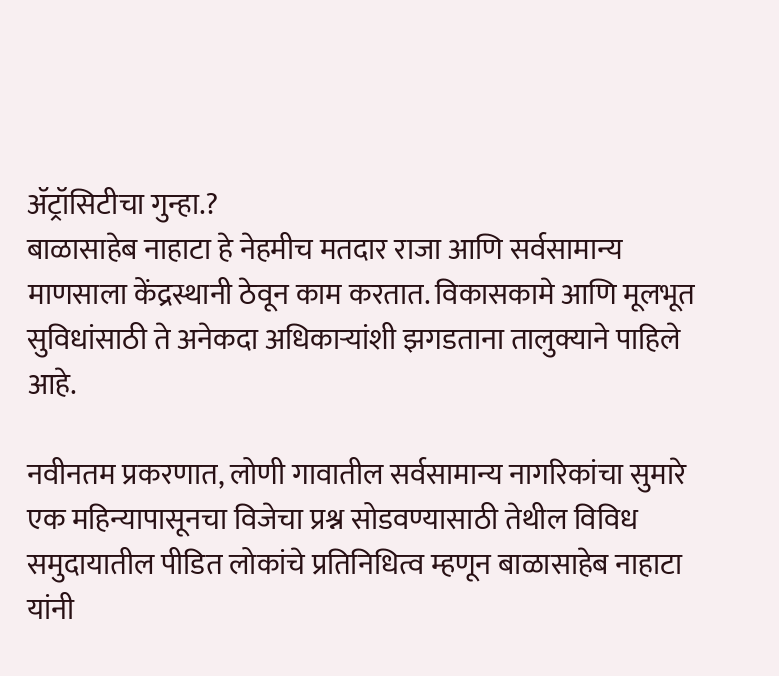ॲट्रॉसिटीचा गुन्हा.?
बाळासाहेब नाहाटा हे नेहमीच मतदार राजा आणि सर्वसामान्य माणसाला केंद्रस्थानी ठेवून काम करतात. विकासकामे आणि मूलभूत सुविधांसाठी ते अनेकदा अधिकाऱ्यांशी झगडताना तालुक्याने पाहिले आहे.

नवीनतम प्रकरणात, लोणी गावातील सर्वसामान्य नागरिकांचा सुमारे एक महिन्यापासूनचा विजेचा प्रश्न सोडवण्यासाठी तेथील विविध समुदायातील पीडित लोकांचे प्रतिनिधित्व म्हणून बाळासाहेब नाहाटा यांनी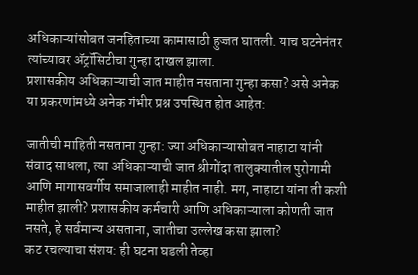अधिकाऱ्यांसोबत जनहिताच्या कामासाठी हुज्जत घातली. याच घटनेनंतर त्यांच्यावर ॲट्रॉसिटीचा गुन्हा दाखल झाला.
प्रशासकीय अधिकाऱ्याची जात माहीत नसताना गुन्हा कसा? असे अनेक या प्रकरणांमध्ये अनेक गंभीर प्रश्न उपस्थित होत आहेत:

जातीची माहिती नसताना गुन्हा: ज्या अधिकाऱ्यासोबत नाहाटा यांनी संवाद साधला, त्या अधिकाऱ्याची जात श्रीगोंदा तालुक्यातील पुरोगामी आणि मागासवर्गीय समाजालाही माहीत नाही. मग, नाहाटा यांना ती कशी माहीत झाली? प्रशासकीय कर्मचारी आणि अधिकाऱ्याला कोणती जात नसते, हे सर्वमान्य असताना, जातीचा उल्लेख कसा झाला?
कट रचल्याचा संशय: ही घटना घडली तेव्हा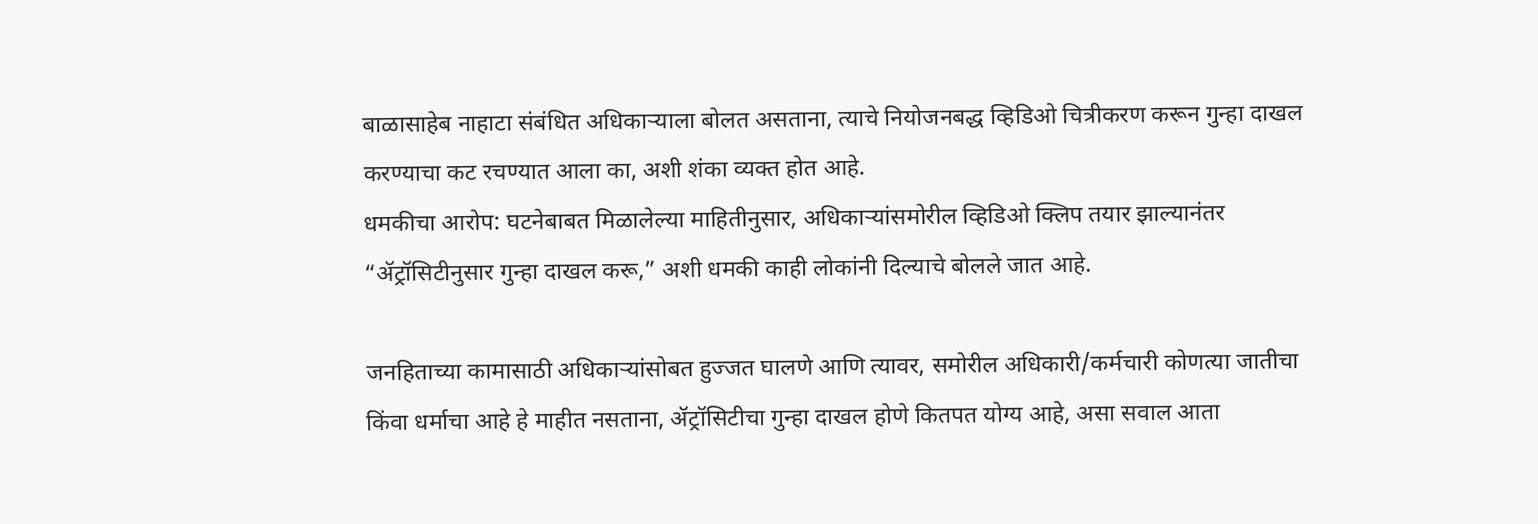बाळासाहेब नाहाटा संबंधित अधिकाऱ्याला बोलत असताना, त्याचे नियोजनबद्ध व्हिडिओ चित्रीकरण करून गुन्हा दाखल करण्याचा कट रचण्यात आला का, अशी शंका व्यक्त होत आहे.
धमकीचा आरोप: घटनेबाबत मिळालेल्या माहितीनुसार, अधिकाऱ्यांसमोरील व्हिडिओ क्लिप तयार झाल्यानंतर “ॲट्रॉसिटीनुसार गुन्हा दाखल करू,” अशी धमकी काही लोकांनी दिल्याचे बोलले जात आहे.

जनहिताच्या कामासाठी अधिकाऱ्यांसोबत हुज्जत घालणे आणि त्यावर, समोरील अधिकारी/कर्मचारी कोणत्या जातीचा किंवा धर्माचा आहे हे माहीत नसताना, ॲट्रॉसिटीचा गुन्हा दाखल होणे कितपत योग्य आहे, असा सवाल आता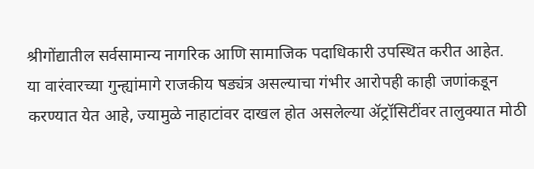श्रीगोंद्यातील सर्वसामान्य नागरिक आणि सामाजिक पदाधिकारी उपस्थित करीत आहेत.
या वारंवारच्या गुन्ह्यांमागे राजकीय षड्यंत्र असल्याचा गंभीर आरोपही काही जणांकडून करण्यात येत आहे, ज्यामुळे नाहाटांवर दाखल होत असलेल्या ॲट्रॉसिटींवर तालुक्यात मोठी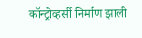कॉन्ट्रोव्हर्सी निर्माण झाली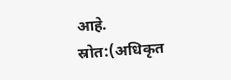आहे.
स्रोत:(अधिकृत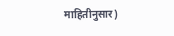माहितीनुसार)